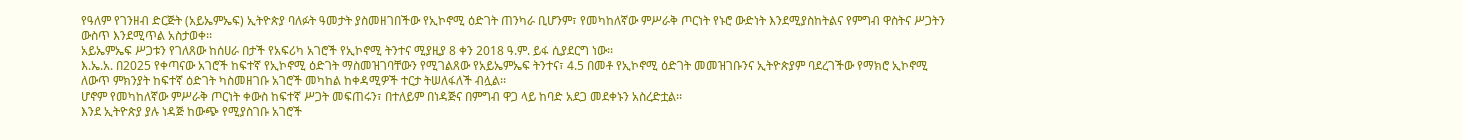የዓለም የገንዘብ ድርጅት (አይኤምኤፍ) ኢትዮጵያ ባለፉት ዓመታት ያስመዘገበችው የኢኮኖሚ ዕድገት ጠንካራ ቢሆንም፣ የመካከለኛው ምሥራቅ ጦርነት የኑሮ ውድነት እንደሚያስከትልና የምግብ ዋስትና ሥጋትን ውስጥ እንደሚጥል አስታወቀ፡፡
አይኤምኤፍ ሥጋቱን የገለጸው ከሰሀራ በታች የአፍሪካ አገሮች የኢኮኖሚ ትንተና ሚያዚያ 8 ቀን 2018 ዓ.ም. ይፋ ሲያደርግ ነው፡፡
እ.ኤ.አ. በ2025 የቀጣናው አገሮች ከፍተኛ የኢኮኖሚ ዕድገት ማስመዝገባቸውን የሚገልጸው የአይኤምኤፍ ትንተና፣ 4.5 በመቶ የኢኮኖሚ ዕድገት መመዝገቡንና ኢትዮጵያም ባደረገችው የማክሮ ኢኮኖሚ ለውጥ ምክንያት ከፍተኛ ዕድገት ካስመዘገቡ አገሮች መካከል ከቀዳሚዎች ተርታ ትሠለፋለች ብሏል፡፡
ሆኖም የመካከለኛው ምሥራቅ ጦርነት ቀውስ ከፍተኛ ሥጋት መፍጠሩን፣ በተለይም በነዳጅና በምግብ ዋጋ ላይ ከባድ አደጋ መደቀኑን አስረድቷል፡፡
እንደ ኢትዮጵያ ያሉ ነዳጅ ከውጭ የሚያስገቡ አገሮች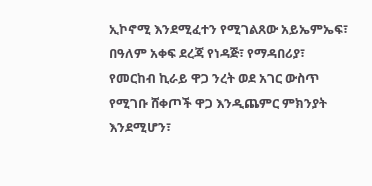ኢኮኖሚ እንደሚፈተን የሚገልጸው አይኤምኤፍ፣ በዓለም አቀፍ ደረጃ የነዳጅ፣ የማዳበሪያ፣ የመርከብ ኪራይ ዋጋ ንረት ወደ አገር ውስጥ የሚገቡ ሸቀጦች ዋጋ እንዲጨምር ምክንያት እንደሚሆን፣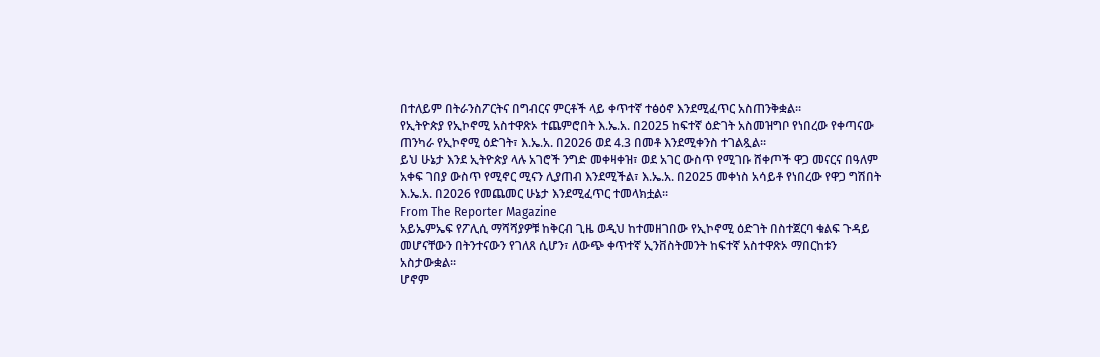በተለይም በትራንስፖርትና በግብርና ምርቶች ላይ ቀጥተኛ ተፅዕኖ እንደሚፈጥር አስጠንቅቋል፡፡
የኢትዮጵያ የኢኮኖሚ አስተዋጽኦ ተጨምሮበት እ.ኤ.አ. በ2025 ከፍተኛ ዕድገት አስመዝግቦ የነበረው የቀጣናው ጠንካራ የኢኮኖሚ ዕድገት፣ እ.ኤ.አ. በ2026 ወደ 4.3 በመቶ እንደሚቀንስ ተገልጿል፡፡
ይህ ሁኔታ እንደ ኢትዮጵያ ላሉ አገሮች ንግድ መቀዛቀዝ፣ ወደ አገር ውስጥ የሚገቡ ሸቀጦች ዋጋ መናርና በዓለም አቀፍ ገበያ ውስጥ የሚኖር ሚናን ሊያጠብ እንደሚችል፣ እ.ኤ.አ. በ2025 መቀነስ አሳይቶ የነበረው የዋጋ ግሽበት እ.ኤ.አ. በ2026 የመጨመር ሁኔታ እንደሚፈጥር ተመላክቷል፡፡
From The Reporter Magazine
አይኤምኤፍ የፖሊሲ ማሻሻያዎቹ ከቅርብ ጊዜ ወዲህ ከተመዘገበው የኢኮኖሚ ዕድገት በስተጀርባ ቁልፍ ጉዳይ መሆናቸውን በትንተናውን የገለጸ ሲሆን፣ ለውጭ ቀጥተኛ ኢንቨስትመንት ከፍተኛ አስተዋጽኦ ማበርከቱን አስታውቋል፡፡
ሆኖም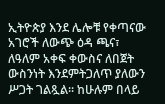ኢትዮጵያ እንደ ሌሎቹ የቀጣናው አገሮች ለውጭ ዕዳ ጫና፣ ለዓለም አቀፍ ቀውስና ለበጀት ውስንነት እንደምትጋለጥ ያለውን ሥጋት ገልጿል፡፡ ከሁሉም በላይ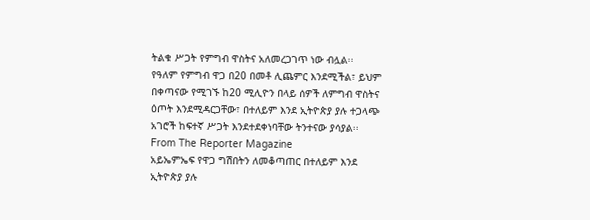ትልቁ ሥጋት የምግብ ዋስትና አለመረጋገጥ ነው ብሏል፡፡
የዓለም የምግብ ዋጋ በ20 በመቶ ሊጨምር እንደሚችል፣ ይህም በቀጣናው የሚገኙ ከ20 ሚሊዮን በላይ ሰዎች ለምግብ ዋስትና ዕጦት እንደሚዳርጋቸው፣ በተለይም እንደ ኢትዮጵያ ያሉ ተጋላጭ አገሮች ከፍተኛ ሥጋት እንደተደቀነባቸው ትንተናው ያሳያል፡፡
From The Reporter Magazine
አይኤምኤፍ የዋጋ ግሽበትን ለመቆጣጠር በተለይም እንደ ኢትዮጵያ ያሉ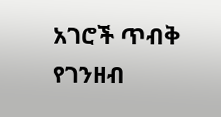አገሮች ጥብቅ የገንዘብ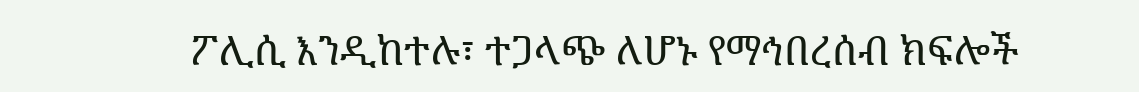ፖሊሲ እንዲከተሉ፣ ተጋላጭ ለሆኑ የማኅበረሰብ ክፍሎች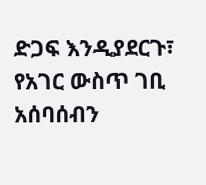ድጋፍ እንዲያደርጉ፣ የአገር ውስጥ ገቢ አሰባሰብን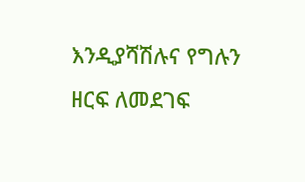እንዲያሻሽሉና የግሉን ዘርፍ ለመደገፍ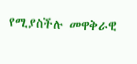የሚያስችሉ መዋቅራዊ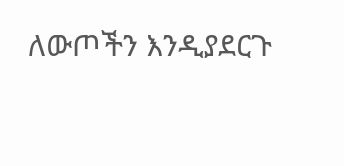ለውጦችን እንዲያደርጉ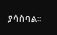ያሳስባል፡፡